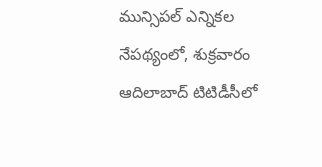మున్సిపల్ ఎన్నికల నేపథ్యంలో, శుక్రవారం ఆదిలాబాద్ టిటిడీసీలో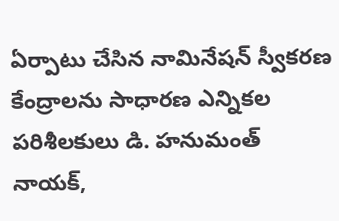ఏర్పాటు చేసిన నామినేషన్ స్వీకరణ కేంద్రాలను సాధారణ ఎన్నికల పరిశీలకులు డి. హనుమంత్ నాయక్,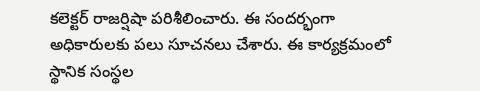కలెక్టర్ రాజర్షిషా పరిశీలించారు. ఈ సందర్భంగా అధికారులకు పలు సూచనలు చేశారు. ఈ కార్యక్రమంలో స్థానిక సంస్థల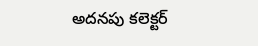అదనపు కలెక్టర్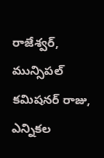రాజేశ్వర్, మున్సిపల్ కమిషనర్ రాజు, ఎన్నికల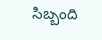సిబ్బంది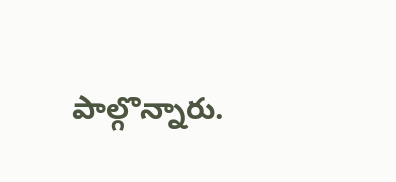పాల్గొన్నారు.